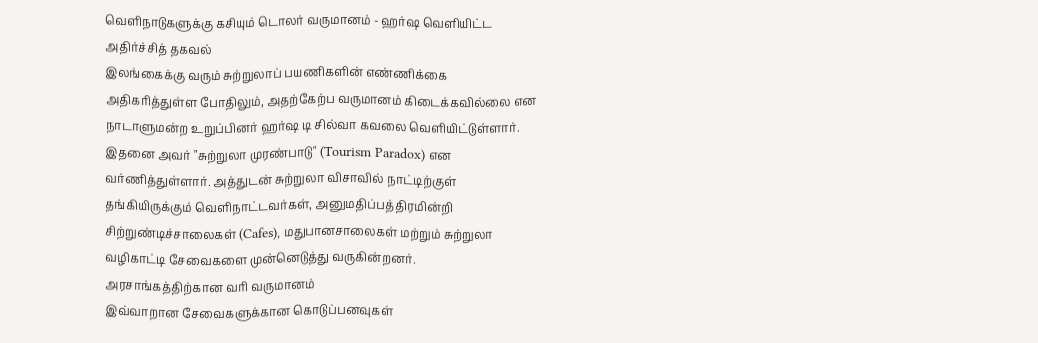வெளிநாடுகளுக்கு கசியும் டொலர் வருமானம் - ஹர்ஷ வெளியிட்ட அதிர்ச்சித் தகவல்
இலங்கைக்கு வரும் சுற்றுலாப் பயணிகளின் எண்ணிக்கை அதிகரித்துள்ள போதிலும், அதற்கேற்ப வருமானம் கிடைக்கவில்லை என நாடாளுமன்ற உறுப்பினர் ஹர்ஷ டி சில்வா கவலை வெளியிட்டுள்ளார்.
இதனை அவர் "சுற்றுலா முரண்பாடு" (Tourism Paradox) என வர்ணித்துள்ளார். அத்துடன் சுற்றுலா விசாவில் நாட்டிற்குள் தங்கியிருக்கும் வெளிநாட்டவர்கள், அனுமதிப்பத்திரமின்றி சிற்றுண்டிச்சாலைகள் (Cafes), மதுபானசாலைகள் மற்றும் சுற்றுலா வழிகாட்டி சேவைகளை முன்னெடுத்து வருகின்றனர்.
அரசாங்கத்திற்கான வரி வருமானம்
இவ்வாறான சேவைகளுக்கான கொடுப்பனவுகள்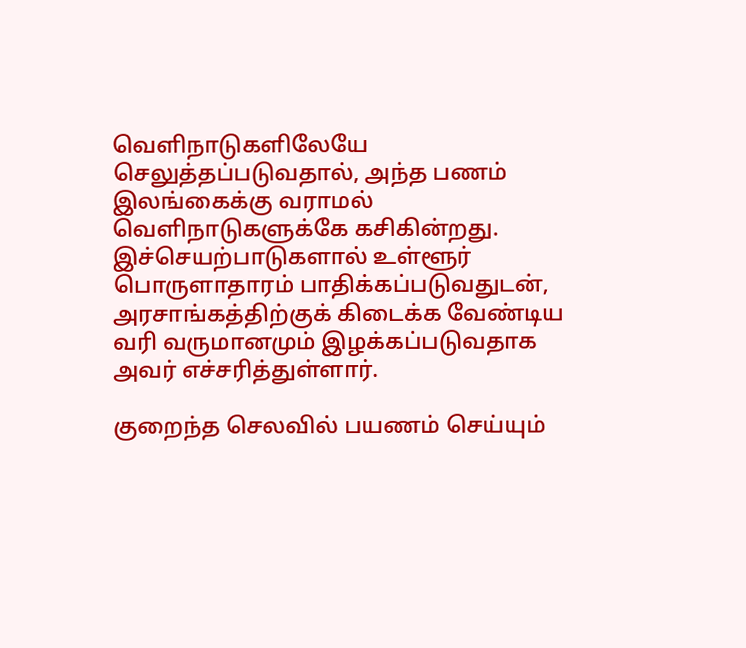வெளிநாடுகளிலேயே செலுத்தப்படுவதால், அந்த பணம் இலங்கைக்கு வராமல் வெளிநாடுகளுக்கே கசிகின்றது.
இச்செயற்பாடுகளால் உள்ளூர் பொருளாதாரம் பாதிக்கப்படுவதுடன், அரசாங்கத்திற்குக் கிடைக்க வேண்டிய வரி வருமானமும் இழக்கப்படுவதாக அவர் எச்சரித்துள்ளார்.

குறைந்த செலவில் பயணம் செய்யும்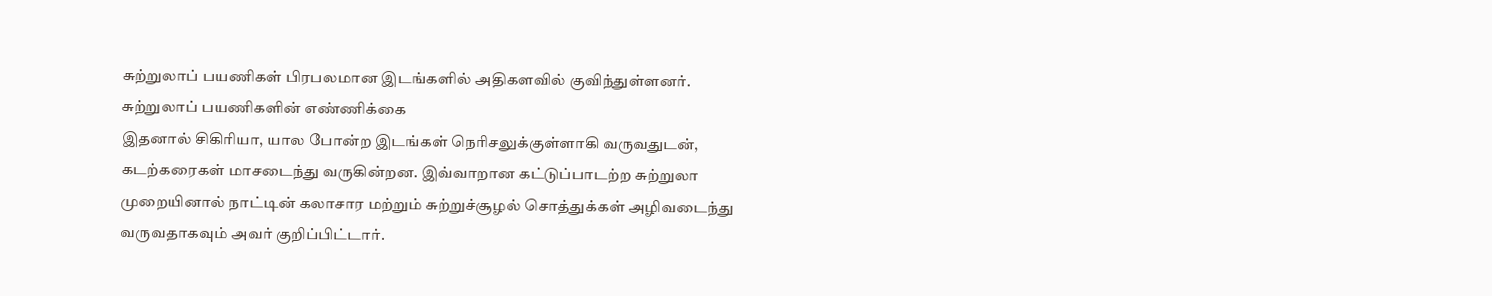சுற்றுலாப் பயணிகள் பிரபலமான இடங்களில் அதிகளவில் குவிந்துள்ளனர்.
சுற்றுலாப் பயணிகளின் எண்ணிக்கை
இதனால் சிகிரியா, யால போன்ற இடங்கள் நெரிசலுக்குள்ளாகி வருவதுடன், கடற்கரைகள் மாசடைந்து வருகின்றன. இவ்வாறான கட்டுப்பாடற்ற சுற்றுலா முறையினால் நாட்டின் கலாசார மற்றும் சுற்றுச்சூழல் சொத்துக்கள் அழிவடைந்து வருவதாகவும் அவர் குறிப்பிட்டார்.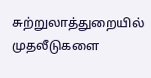சுற்றுலாத்துறையில் முதலீடுகளை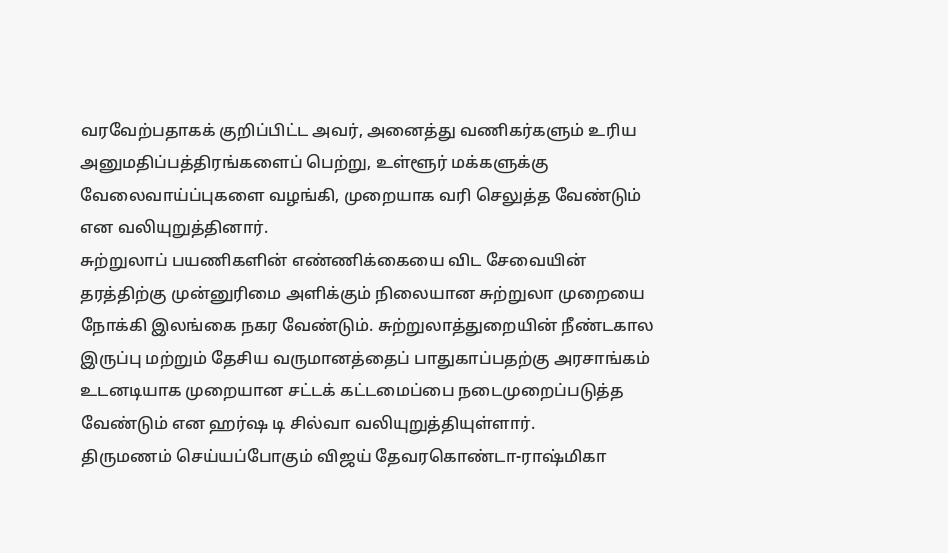வரவேற்பதாகக் குறிப்பிட்ட அவர், அனைத்து வணிகர்களும் உரிய அனுமதிப்பத்திரங்களைப் பெற்று, உள்ளூர் மக்களுக்கு வேலைவாய்ப்புகளை வழங்கி, முறையாக வரி செலுத்த வேண்டும் என வலியுறுத்தினார்.
சுற்றுலாப் பயணிகளின் எண்ணிக்கையை விட சேவையின் தரத்திற்கு முன்னுரிமை அளிக்கும் நிலையான சுற்றுலா முறையை நோக்கி இலங்கை நகர வேண்டும். சுற்றுலாத்துறையின் நீண்டகால இருப்பு மற்றும் தேசிய வருமானத்தைப் பாதுகாப்பதற்கு அரசாங்கம் உடனடியாக முறையான சட்டக் கட்டமைப்பை நடைமுறைப்படுத்த வேண்டும் என ஹர்ஷ டி சில்வா வலியுறுத்தியுள்ளார்.
திருமணம் செய்யப்போகும் விஜய் தேவரகொண்டா-ராஷ்மிகா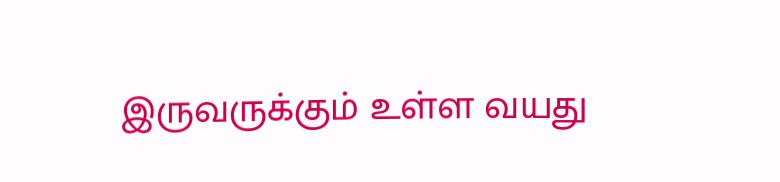இருவருக்கும் உள்ள வயது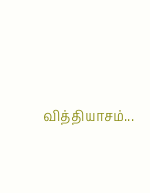வித்தியாசம்...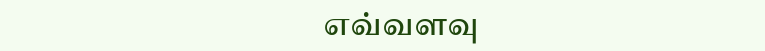எவ்வளவு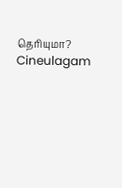தெரியுமா? Cineulagam